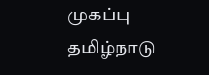முகப்பு
தமிழ்நாடு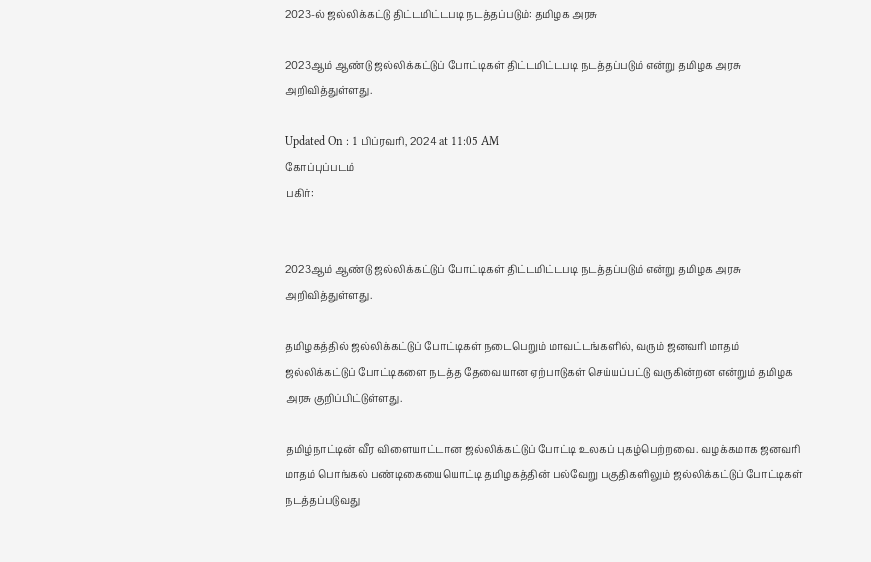2023-ல் ஜல்லிக்கட்டு திட்டமிட்டபடி நடத்தப்படும்: தமிழக அரசு

2023ஆம் ஆண்டு ஜல்லிக்கட்டுப் போட்டிகள் திட்டமிட்டபடி நடத்தப்படும் என்று தமிழக அரசு அறிவித்துள்ளது.

Updated On : 1 பிப்ரவரி, 2024 at 11:05 AM
கோப்புப்படம்
பகிர்:


2023ஆம் ஆண்டு ஜல்லிக்கட்டுப் போட்டிகள் திட்டமிட்டபடி நடத்தப்படும் என்று தமிழக அரசு அறிவித்துள்ளது.

தமிழகத்தில் ஜல்லிக்கட்டுப் போட்டிகள் நடைபெறும் மாவட்டங்களில், வரும் ஜனவரி மாதம் ஜல்லிக்கட்டுப் போட்டிகளை நடத்த தேவையான ஏற்பாடுகள் செய்யப்பட்டு வருகின்றன என்றும் தமிழக அரசு குறிப்பிட்டுள்ளது.

தமிழ்நாட்டின் வீர விளையாட்டான ஜல்லிக்கட்டுப் போட்டி உலகப் புகழ்பெற்றவை. வழக்கமாக ஜனவரி மாதம் பொங்கல் பண்டிகையையொட்டி தமிழகத்தின் பல்வேறு பகுதிகளிலும் ஜல்லிக்கட்டுப் போட்டிகள் நடத்தப்படுவது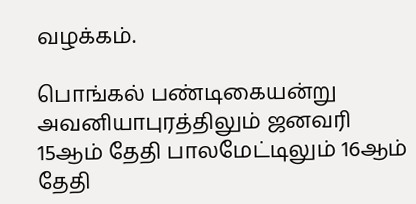வழக்கம்.

பொங்கல் பண்டிகையன்று அவனியாபுரத்திலும் ஜனவரி 15ஆம் தேதி பாலமேட்டிலும் 16ஆம் தேதி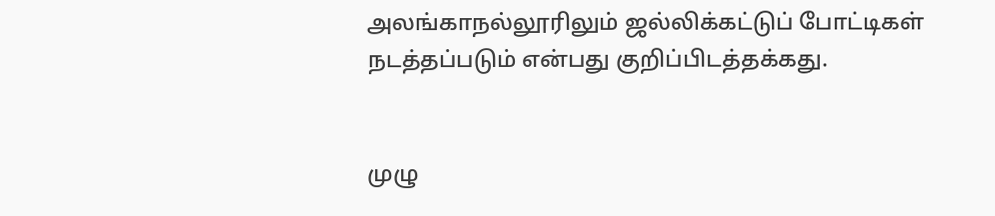அலங்காநல்லூரிலும் ஜல்லிக்கட்டுப் போட்டிகள் நடத்தப்படும் என்பது குறிப்பிடத்தக்கது.


முழு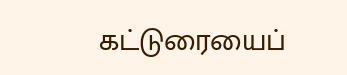கட்டுரையைப்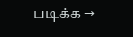படிக்க →